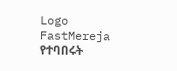Logo
FastMereja
የተባበሩት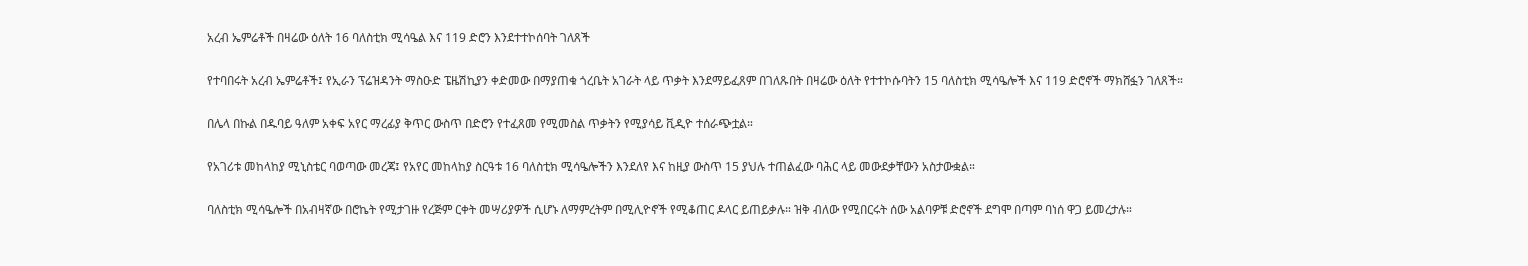አረብ ኤምሬቶች በዛሬው ዕለት 16 ባለስቲክ ሚሳዔል እና 119 ድሮን እንደተተኮሰባት ገለጸች

የተባበሩት አረብ ኤምሬቶች፤ የኢራን ፕሬዝዳንት ማስዑድ ፔዜሽኪያን ቀድመው በማያጠቁ ጎረቤት አገራት ላይ ጥቃት እንደማይፈጸም በገለጹበት በዛሬው ዕለት የተተኮሱባትን 15 ባለስቲክ ሚሳዔሎች እና 119 ድሮኖች ማክሸፏን ገለጸች።

በሌላ በኩል በዱባይ ዓለም አቀፍ አየር ማረፊያ ቅጥር ውስጥ በድሮን የተፈጸመ የሚመስል ጥቃትን የሚያሳይ ቪዲዮ ተሰራጭቷል።

የአገሪቱ መከላከያ ሚኒስቴር ባወጣው መረጃ፤ የአየር መከላከያ ስርዓቱ 16 ባለስቲክ ሚሳዔሎችን እንደለየ እና ከዚያ ውስጥ 15 ያህሉ ተጠልፈው ባሕር ላይ መውደቃቸውን አስታውቋል።

ባለስቲክ ሚሳዔሎች በአብዛኛው በሮኬት የሚታገዙ የረጅም ርቀት መሣሪያዎች ሲሆኑ ለማምረትም በሚሊዮኖች የሚቆጠር ዶላር ይጠይቃሉ። ዝቅ ብለው የሚበርሩት ሰው አልባዎቹ ድሮኖች ደግሞ በጣም ባነሰ ዋጋ ይመረታሉ።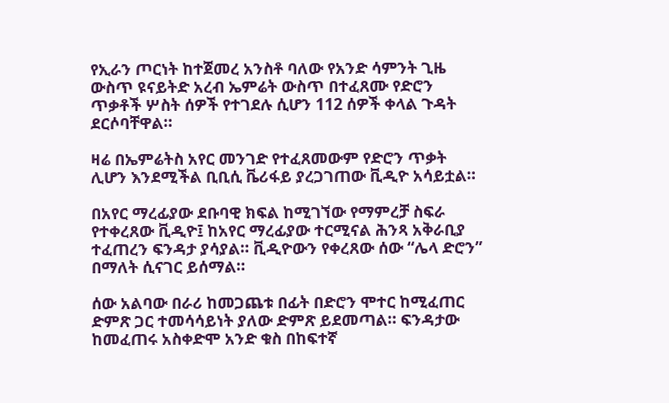የኢራን ጦርነት ከተጀመረ አንስቶ ባለው የአንድ ሳምንት ጊዜ ውስጥ ዩናይትድ አረብ ኤምሬት ውስጥ በተፈጸሙ የድሮን ጥቃቶች ሦስት ሰዎች የተገደሉ ሲሆን 112 ሰዎች ቀላል ጉዳት ደርሶባቸዋል።

ዛሬ በኤምሬትስ አየር መንገድ የተፈጸመውም የድሮን ጥቃት ሊሆን እንደሚችል ቢቢሲ ቬሪፋይ ያረጋገጠው ቪዲዮ አሳይቷል።

በአየር ማረፊያው ደቡባዊ ክፍል ከሚገኘው የማምረቻ ስፍራ የተቀረጸው ቪዲዮ፤ ከአየር ማረፊያው ተርሚናል ሕንጻ አቅራቢያ ተፈጠረን ፍንዳታ ያሳያል። ቪዲዮውን የቀረጸው ሰው “ሌላ ድሮን” በማለት ሲናገር ይሰማል።

ሰው አልባው በራሪ ከመጋጨቱ በፊት በድሮን ሞተር ከሚፈጠር ድምጽ ጋር ተመሳሳይነት ያለው ድምጽ ይደመጣል። ፍንዳታው ከመፈጠሩ አስቀድሞ አንድ ቁስ በከፍተኛ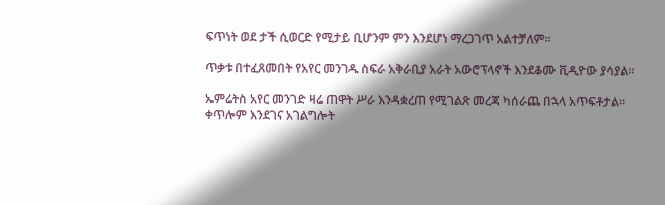ፍጥነት ወደ ታች ሲወርድ የሚታይ ቢሆንም ምን እንደሆነ ማረጋገጥ አልተቻለም።

ጥቃቱ በተፈጸመበት የአየር መንገዱ ስፍራ አቅራቢያ አራት አውሮፕላኖች እንደቆሙ ቪዲዮው ያሳያል።

ኤምሬትስ አየር መንገድ ዛሬ ጠዋት ሥራ እንዳቋረጠ የሚገልጽ መረጃ ካሰራጨ በኋላ አጥፍቶታል። ቀጥሎም እንደገና አገልግሎት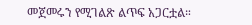መጀመሩን የሚገልጽ ልጥፍ አጋርቷል።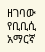ዘገባው የቢቢሲ አማርኛ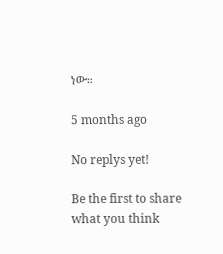ነው።

5 months ago

No replys yet!

Be the first to share what you think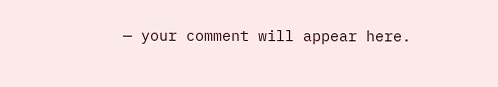— your comment will appear here.